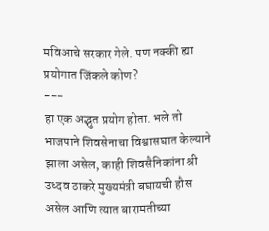मविआचे सरकार गेले. पण नक्की ह्या प्रयोगात जिंकले कोण?
---
हा एक अद्भुत प्रयोग होता. भले तो भाजपाने शिवसेनाचा विश्वासघात केल्याने झाला असेल, काही शिवसैनिकांना श्री उध्दव ठाकरे मुख्यमंत्री बघायची हौस असेल आणि त्यात बारामतीच्या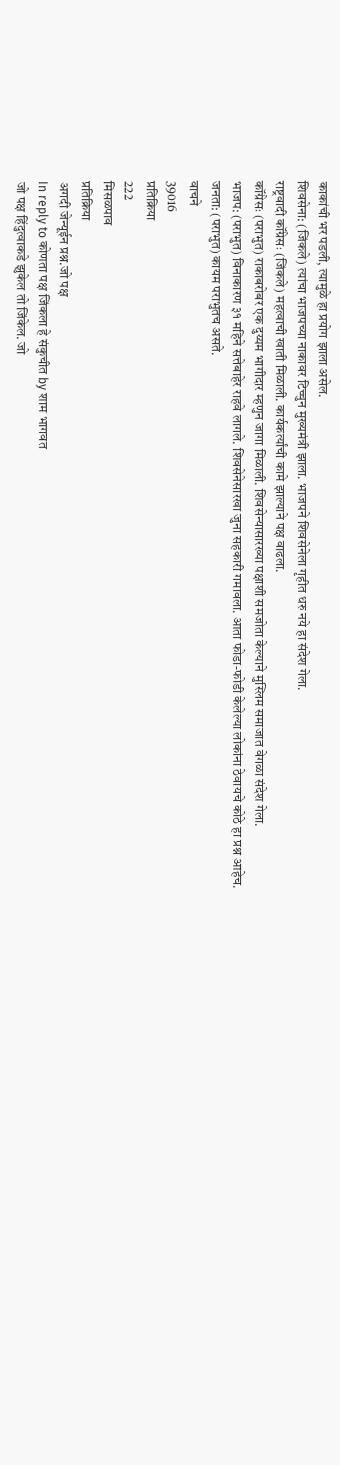काकांची भर पडली, त्यामुळे हा प्रयोग झाला असेल.
शिवसेना: (जिंकले) त्यांचा भाजपच्या नाकावर टिच्चुन मुख्यमंत्री झाला. भाजपने शिवसेनेला गृहीत धरु नये हा संदेश गेला.
राष्ट्रवादी कॉंग्रेसः (जिंकले) महत्वाची खाती मिळाली. कार्यकर्त्यांची कामे झाल्याने पक्ष वाढला.
कॉंग्रेसः (पराभुत) राकाबरोबर एक दुय्यम भागीदार म्हणुन जागा मिळाली. शिवसेन्यासारख्या पक्षाशी समजोता केल्याने मुस्लिम समाजात वेगळा संदेश गेला.
भाजप: (पराभुत) विनाकारण ३१ महिने सत्तेबाहेर राहवे लागले. शिवसेनेसारखा जुना सहकारी गमावला. आता फोडा-फोडी केलेल्या लोकांना ठेवायचे कोठे हा प्रश्न आहेच.
जनता: (पराभुत) कायम पराभुतच असते.
वाचने
39016
प्रतिक्रिया
222
मिसळपाव
प्रतिक्रिया
अगदी जेन्यूईन प्रश्न.जो पक्ष
In reply to कोणता पक्ष जिंकला हे संकुचीत by शाम भागवत
जो पक्ष हिंदुत्वाकडे झुकेल तो जिंकेल. जो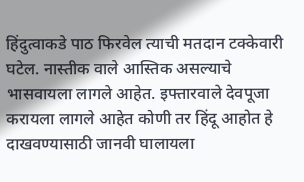हिंदुत्वाकडे पाठ फिरवेल त्याची मतदान टक्केवारी घटेल. नास्तीक वाले आस्तिक असल्याचे भासवायला लागले आहेत. इफ्तारवाले देवपूजा करायला लागले आहेत कोणी तर हिंदू आहोत हे दाखवण्यासाठी जानवी घालायला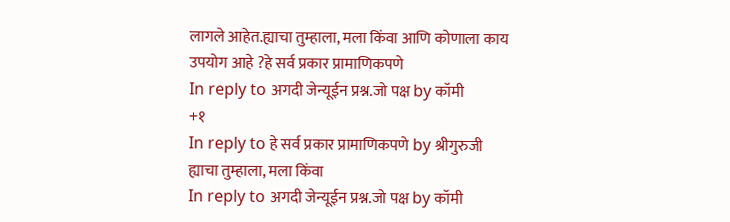लागले आहेत.ह्याचा तुम्हाला, मला किंवा आणि कोणाला काय उपयोग आहे ?हे सर्व प्रकार प्रामाणिकपणे
In reply to अगदी जेन्यूईन प्रश्न.जो पक्ष by कॉमी
+१
In reply to हे सर्व प्रकार प्रामाणिकपणे by श्रीगुरुजी
ह्याचा तुम्हाला, मला किंवा
In reply to अगदी जेन्यूईन प्रश्न.जो पक्ष by कॉमी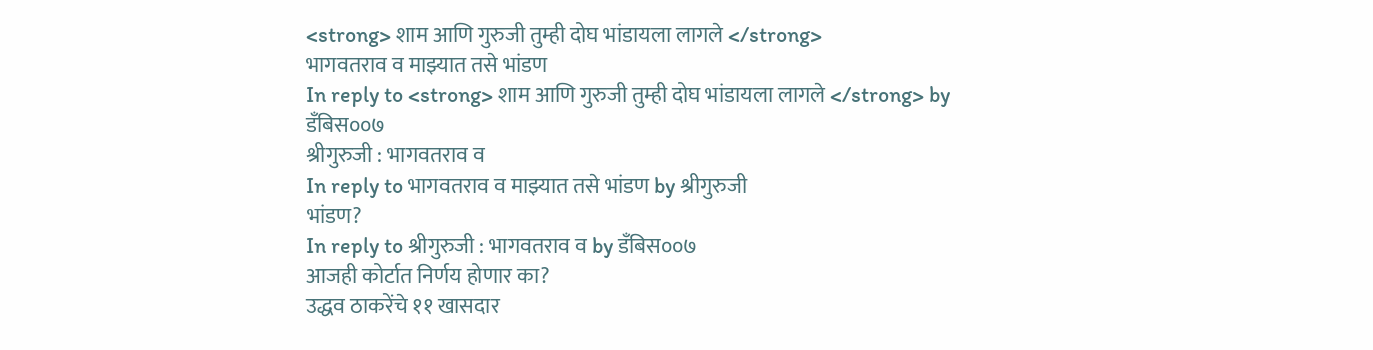<strong> शाम आणि गुरुजी तुम्ही दोघ भांडायला लागले </strong>
भागवतराव व माझ्यात तसे भांडण
In reply to <strong> शाम आणि गुरुजी तुम्ही दोघ भांडायला लागले </strong> by डँबिस००७
श्रीगुरुजी : भागवतराव व
In reply to भागवतराव व माझ्यात तसे भांडण by श्रीगुरुजी
भांडण?
In reply to श्रीगुरुजी : भागवतराव व by डँबिस००७
आजही कोर्टात निर्णय होणार का?
उद्धव ठाकरेंचे ११ खासदार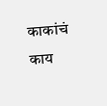काकांचं काय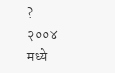?
२००४ मध्ये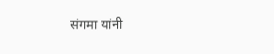संगमा यांनी